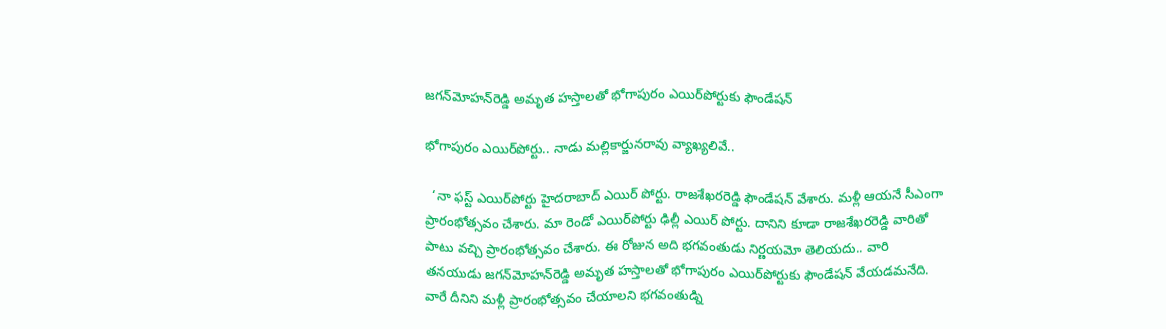జగన్‌మోహన్‌రెడ్డి అమృత హస్తాలతో భోగాపురం ఎయిర్‌పోర్టుకు ఫౌండేషన్‌

భోగాపురం ఎయిర్‌పోర్టు.. నాడు మల్లికార్జునరావు వ్యాఖ్యలివే..

  ‘నా ఫస్ట్‌ ఎయిర్‌పోర్టు హైదరాబాద్‌ ఎయిర్‌ పోర్టు. రాజశేఖరరెడ్డి ఫౌండేషన్‌ వేశారు. మళ్లీ ఆయనే సీఎంగా ప్రారంభోత్సవం చేశారు. మా రెండో ఎయిర్‌పోర్టు ఢిల్లీ ఎయిర్‌ పోర్టు. దానిని కూడా రాజశేఖరరెడ్డి వారితో పాటు వచ్చి ప్రారంభోత్సవం చేశారు. ఈ రోజున అది భగవంతుడు నిర్ణయమో తెలియదు.. వారి తనయుడు జగన్‌మోహన్‌రెడ్డి అమృత హస్తాలతో భోగాపురం ఎయిర్‌పోర్టుకు ఫౌండేషన్‌ వేయడమనేది. వారే దీనిని మళ్లీ ప్రారంభోత్సవం చేయాలని భగవంతుడ్ని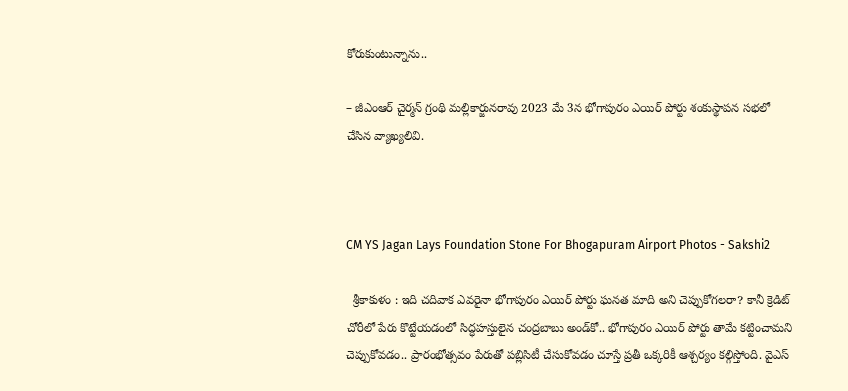కోరుకుంటున్నాను..

– జీఎంఆర్‌ చైర్మన్‌ గ్రంథి మల్లికార్జునరావు 2023 మే 3న భోగాపురం ఎయిర్‌ పోర్టు శంకుస్థాపన సభలో చేసిన వ్యాఖ్యలివి.



CM YS Jagan Lays Foundation Stone For Bhogapuram Airport Photos - Sakshi2

  శ్రీకాకుళం : ఇది చదివాక ఎవరైనా భోగాపురం ఎయిర్‌ పోర్టు ఘనత మాది అని చెప్పుకోగలరా? కానీ క్రెడిట్‌ చోరీలో పేరు కొట్టేయడంలో సిద్ధహస్తులైన చంద్రబాబు అండ్‌కో.. భోగాపురం ఎయిర్‌ పోర్టు తామే కట్టించామని చెప్పుకోవడం.. ప్రారంభోత్సవం పేరుతో పబ్లిసిటీ చేసుకోవడం చూస్తే ప్రతీ ఒక్కరికీ ఆశ్చర్యం కల్గిస్తోంది. వైఎస్‌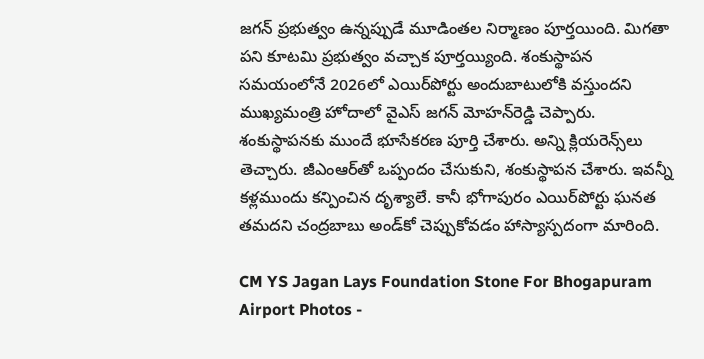జగన్‌ ప్రభుత్వం ఉన్నప్పుడే మూడింతల నిర్మాణం పూర్తయింది. మిగతా పని కూటమి ప్రభుత్వం వచ్చాక పూర్తయ్యింది. శంకుస్థాపన సమయంలోనే 2026లో ఎయిర్‌పోర్టు అందుబాటులోకి వస్తుందని ముఖ్యమంత్రి హోదాలో వైఎస్‌ జగన్‌ మోహన్‌రెడ్డి చెప్పారు. శంకుస్థాపనకు ముందే భూసేకరణ పూర్తి చేశారు. అన్ని క్లియరెన్స్‌లు తెచ్చారు. జీఎంఆర్‌తో ఒప్పందం చేసుకుని, శంకుస్థాపన చేశారు. ఇవన్నీ కళ్లముందు కన్పించిన దృశ్యాలే. కానీ భోగాపురం ఎయిర్‌పోర్టు ఘనత తమదని చంద్రబాబు అండ్‌కో చెప్పుకోవడం హాస్యాస్పదంగా మారింది.

CM YS Jagan Lays Foundation Stone For Bhogapuram Airport Photos -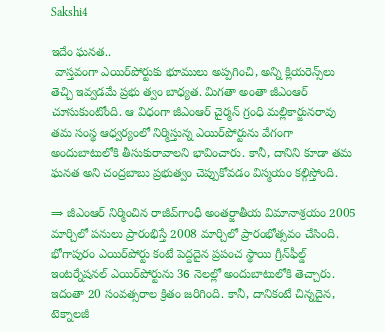Sakshi4

ఇదేం ఘనత..
 వాస్తవంగా ఎయిర్‌పోర్టుకు భూములు అప్పగించి, అన్ని క్లియరెన్స్‌లు తెచ్చి ఇవ్వడమే ప్రభు త్వం బాధ్యత. మిగతా అంతా జీఎంఆర్‌ చూసుకుంటోంది. ఆ విధంగా జీఎంఆర్‌ చైర్మన్‌ గ్రంధి మల్లికార్జునరావు తమ సంస్థ ఆధ్వర్యంలో నిర్మిస్తున్న ఎయిర్‌పోర్టును వేగంగా అందుబాటులోకి తీసుకురావాలని భావించారు. కానీ, దానిని కూడా తమ ఘనత అని చంద్రబాబు ప్రభుత్వం చెప్పుకోవడం విస్మయం కల్గిస్తోంది.

⇒ జీఎంఆర్‌ నిర్మించిన రాజీవ్‌గాంధీ అంతర్జాతీయ విమానాశ్రయం 2005 మార్చిలో పనులు ప్రారంభిస్తే 2008 మార్చిలో ప్రారంభోత్సవం చేసింది. భోగాపురం ఎయిర్‌పోర్టు కంటే పెద్దదైన ప్రపంచ స్థాయి గ్రీన్‌ఫీల్డ్‌ ఇంటర్నేషనల్‌ ఎయిర్‌పోర్టును 36 నెలల్లో అందుబాటులోకి తెచ్చారు. ఇదంతా 20 సంవత్సరాల క్రితం జరిగింది. కానీ, దానికంటే చిన్నదైన, టెక్నాలజీ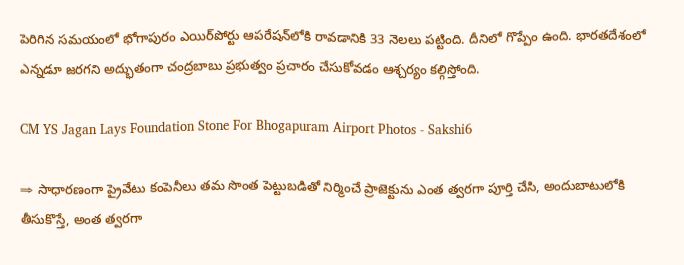పెరిగిన సమయంలో భోగాపురం ఎయిర్‌పోర్టు ఆపరేషన్‌లోకి రావడానికి 33 నెలలు పట్టింది. దీనిలో గొప్పేం ఉంది. భారతదేశంలో ఎన్నడూ జరగని అద్భుతంగా చంద్రబాబు ప్రభుత్వం ప్రచారం చేసుకోవడం ఆశ్చర్యం కల్గిస్తోంది.

CM YS Jagan Lays Foundation Stone For Bhogapuram Airport Photos - Sakshi6

⇒ సాధారణంగా ప్రైవేటు కంపెనీలు తమ సొంత పెట్టుబడితో నిర్మించే ప్రాజెక్టును ఎంత త్వరగా పూర్తి చేసి, అందుబాటులోకి తీసుకొస్తే, అంత త్వరగా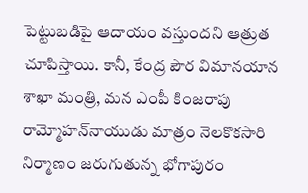పెట్టుబడిపై ఆదాయం వస్తుందని ఆత్రుత చూపిస్తాయి. కానీ, కేంద్ర పౌర విమానయాన శాఖా మంత్రి, మన ఎంపీ కింజరాపు రామ్మోహన్‌నాయుడు మాత్రం నెలకొకసారి నిర్మాణం జరుగుతున్న భోగాపురం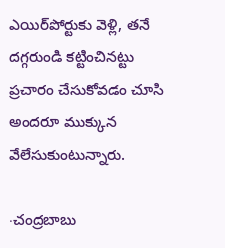ఎయిర్‌పోర్టుకు వెళ్లి, తనే దగ్గరుండి కట్టించినట్టు ప్రచారం చేసుకోవడం చూసి అందరూ ముక్కున వేలేసుకుంటున్నారు.

∙చంద్రబాబు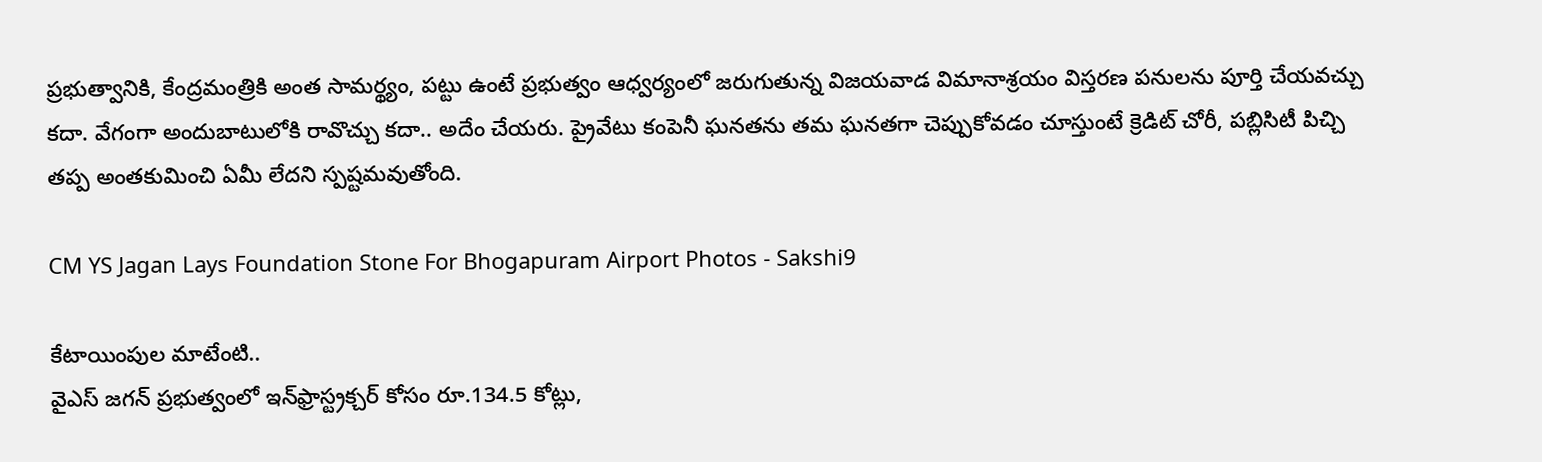ప్రభుత్వానికి, కేంద్రమంత్రికి అంత సామర్థ్యం, పట్టు ఉంటే ప్రభుత్వం ఆధ్వర్యంలో జరుగుతున్న విజయవాడ విమానాశ్రయం విస్తరణ పనులను పూర్తి చేయవచ్చు కదా. వేగంగా అందుబాటులోకి రావొచ్చు కదా.. అదేం చేయరు. ప్రైవేటు కంపెనీ ఘనతను తమ ఘనతగా చెప్పుకోవడం చూస్తుంటే క్రెడిట్‌ చోరీ, పబ్లిసిటీ పిచ్చి తప్ప అంతకుమించి ఏమీ లేదని స్పష్టమవుతోంది.

CM YS Jagan Lays Foundation Stone For Bhogapuram Airport Photos - Sakshi9

కేటాయింపుల మాటేంటి..
వైఎస్‌ జగన్‌ ప్రభుత్వంలో ఇన్‌ఫ్రాస్ట్రక్చర్‌ కోసం రూ.134.5 కోట్లు,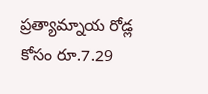ప్రత్యామ్నాయ రోడ్ల కోసం రూ.7.29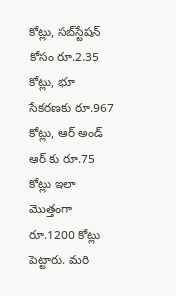కోట్లు, సబ్‌స్టేషన్‌ కోసం రూ.2.35 కోట్లు, భూ సేకరణకు రూ.967 కోట్లు, ఆర్‌ అండ్‌ ఆర్‌ కు రూ.75 కోట్లు ఇలా మొత్తంగా రూ.1200 కోట్లు పెట్టారు. మరి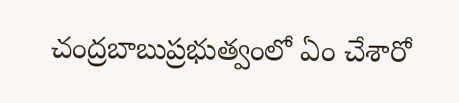చంద్రబాబుప్రభుత్వంలో ఏం చేశారో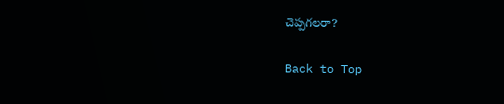చెప్పగలరా?

Back to Top